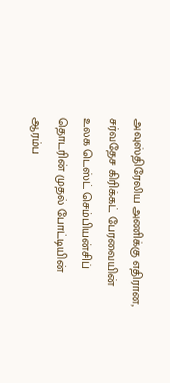அவுஸ்திரேலிய அணிக்கு எதிரான, சர்வதேச கிரிக்கட் பேரவையின் உலக டெஸ்ட் செம்பியன்சிப் தொடரின் முதல் போட்டியின் ஆரம்ப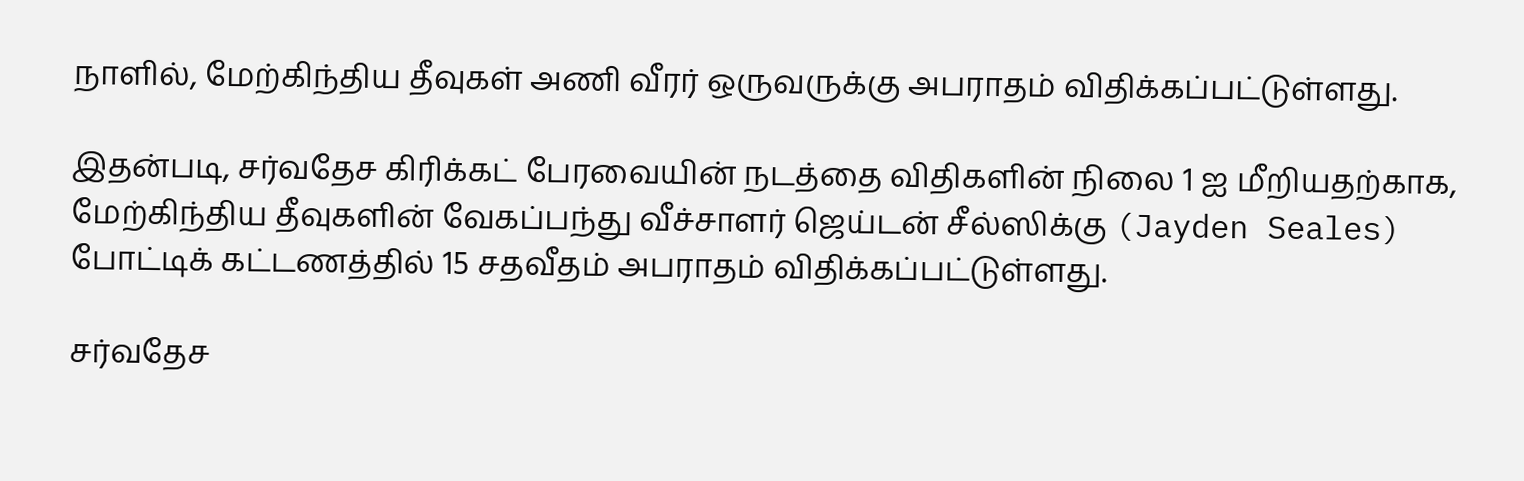நாளில், மேற்கிந்திய தீவுகள் அணி வீரர் ஒருவருக்கு அபராதம் விதிக்கப்பட்டுள்ளது.

இதன்படி, சர்வதேச கிரிக்கட் பேரவையின் நடத்தை விதிகளின் நிலை 1 ஐ மீறியதற்காக, மேற்கிந்திய தீவுகளின் வேகப்பந்து வீச்சாளர் ஜெய்டன் சீல்ஸிக்கு (Jayden Seales) போட்டிக் கட்டணத்தில் 15 சதவீதம் அபராதம் விதிக்கப்பட்டுள்ளது.

சர்வதேச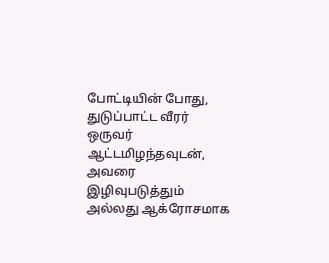போட்டியின் போது, துடுப்பாட்ட வீரர் ஒருவர் ஆட்டமிழந்தவுடன், அவரை இழிவுபடுத்தும் அல்லது ஆக்ரோசமாக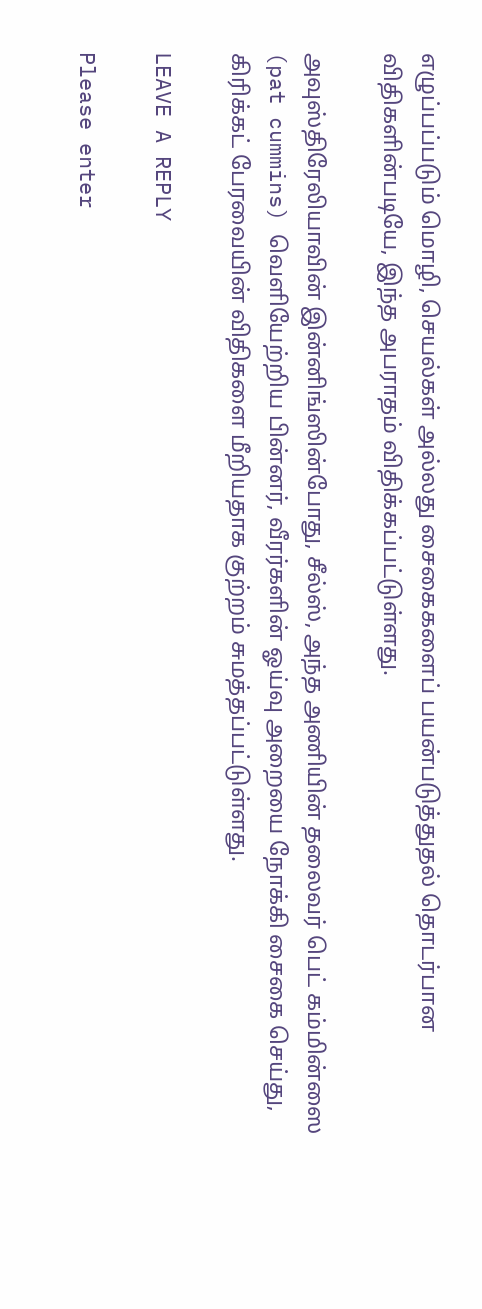எழுப்பப்படும் மொழி, செயல்கள் அல்லது சைகைகளைப் பயன்படுத்துதல் தொடர்பான விதிகளின்படியே, இந்த அபராதம் விதிக்கப்பட்டுள்ளது.

அவுஸ்திரேலியாவின் இன்னிங்ஸின்போது, சீல்ஸ், அந்த அணியின் தலைவர் பெட் கம்மின்ஸை (pat cummins) வெளியேற்றிய பின்னர், வீரர்களின் ஓய்வு அறையை நோக்கி சைகை செய்து, கிரிக்கட் பேரவையின் விதிகளை மீறியதாக குற்றம் சுமத்தப்பட்டுள்ளது.

LEAVE A REPLY

Please enter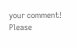your comment!
Please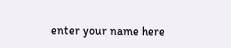enter your name here